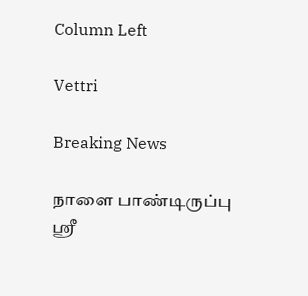Column Left

Vettri

Breaking News

நாளை பாண்டிருப்பு ஸ்ரீ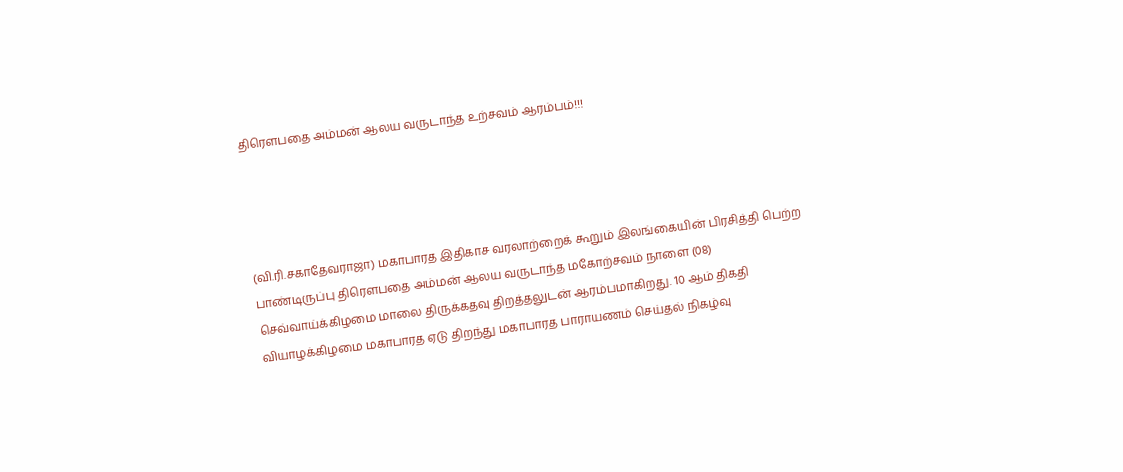திரௌபதை அம்மன் ஆலய வருடாந்த உற்சவம் ஆரம்பம்!!!




(வி.ரி.சகாதேவராஜா) மகாபாரத இதிகாச வரலாற்றைக் கூறும் இலங்கையின் பிரசித்தி பெற்ற பாண்டிருப்பு திரௌபதை அம்மன் ஆலய வருடாந்த மகோற்சவம் நாளை (08) செவ்வாய்க்கிழமை மாலை திருக்கதவு திறத்தலுடன் ஆரம்பமாகிறது. 10 ஆம் திகதி வியாழக்கிழமை மகாபாரத ஏடு திறந்து மகாபாரத பாராயணம் செய்தல் நிகழ்வு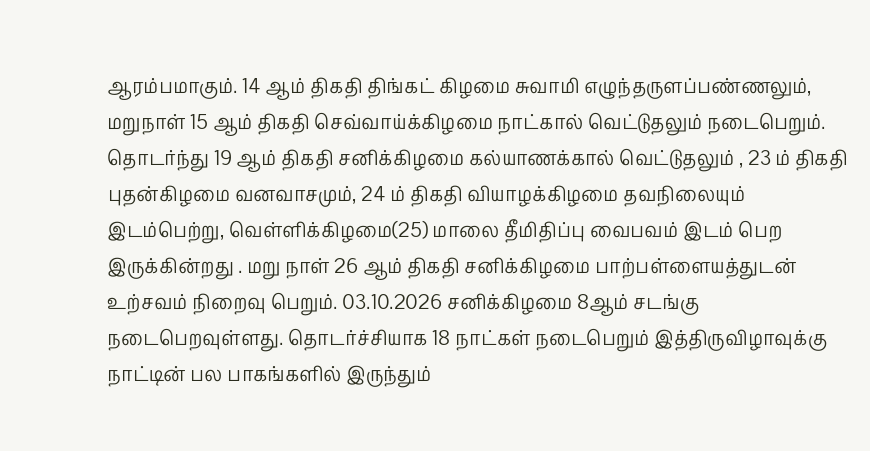ஆரம்பமாகும். 14 ஆம் திகதி திங்கட் கிழமை சுவாமி எழுந்தருளப்பண்ணலும், மறுநாள் 15 ஆம் திகதி செவ்வாய்க்கிழமை நாட்கால் வெட்டுதலும் நடைபெறும். தொடர்ந்து 19 ஆம் திகதி சனிக்கிழமை கல்யாணக்கால் வெட்டுதலும் , 23 ம் திகதி புதன்கிழமை வனவாசமும், 24 ம் திகதி வியாழக்கிழமை தவநிலையும் இடம்பெற்று, வெள்ளிக்கிழமை(25) மாலை தீமிதிப்பு வைபவம் இடம் பெற இருக்கின்றது . மறு நாள் 26 ஆம் திகதி சனிக்கிழமை பாற்பள்ளையத்துடன் உற்சவம் நிறைவு பெறும். 03.10.2026 சனிக்கிழமை 8ஆம் சடங்கு நடைபெறவுள்ளது. தொடர்ச்சியாக 18 நாட்கள் நடைபெறும் இத்திருவிழாவுக்கு நாட்டின் பல பாகங்களில் இருந்தும்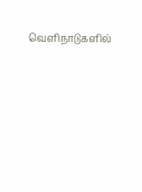வெளிநாடுகளில்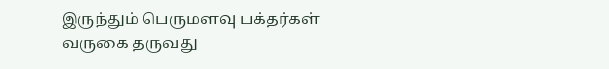இருந்தும் பெருமளவு பக்தர்கள் வருகை தருவது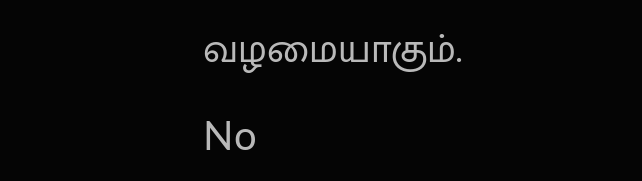வழமையாகும்.

No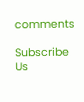comments

Subscribe Us